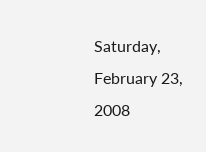Saturday, February 23, 2008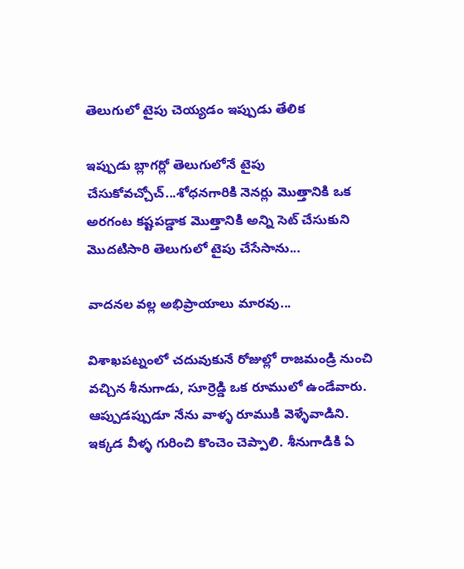తెలుగులో టైపు చెయ్యడం ఇప్పుడు తేలిక

ఇప్పుడు బ్లాగర్లో తెలుగులోనే టైపు చేసుకోవచ్చోచ్...శోధనగారికి నెనర్లు మొత్తానికి ఒక అరగంట కష్టపడ్డాక మొత్తానికి అన్ని సెట్ చేసుకుని మొదటిసారి తెలుగులో టైపు చేసేసాను...

వాదనల వల్ల అభిప్రాయాలు మారవు...

విశాఖపట్నంలో చదువుకునే రోజుల్లో రాజమండ్రి నుంచి వచ్చిన శీనుగాడు, సూర్రెడ్డి ఒక రూములో ఉండేవారు. ఆప్పుడప్పుడూ నేను వాళ్ళ రూముకి వెళ్ళేవాడిని. ఇక్కడ వీళ్ళ గురించి కొంచెం చెప్పాలి. శీనుగాడికి ఏ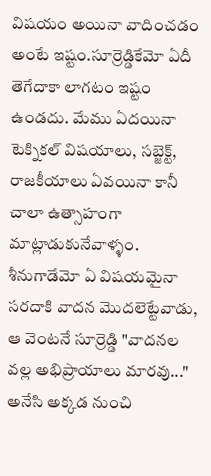విషయం అయినా వాదించడం అంటే ఇష్టం.సూర్రెడ్డికేమో ఏదీ తెగేదాకా లాగటం ఇష్టం ఉండదు. మేము ఏదయినా టెక్నికల్ విషయాలు, సబ్జెక్ట్, రాజకీయాలు ఏవయినా కానీ చాలా ఉత్సాహంగా మాట్లాడుకునేవాళ్ళం. శీనుగాడేమో ఏ విషయమైనా సరదాకి వాదన మొదలెట్టేవాడు, ఆ వెంటనే సూర్రెడ్డి "వాదనల వల్ల అభిప్రాయాలు మారవు..." అనేసి అక్కడ నుంచి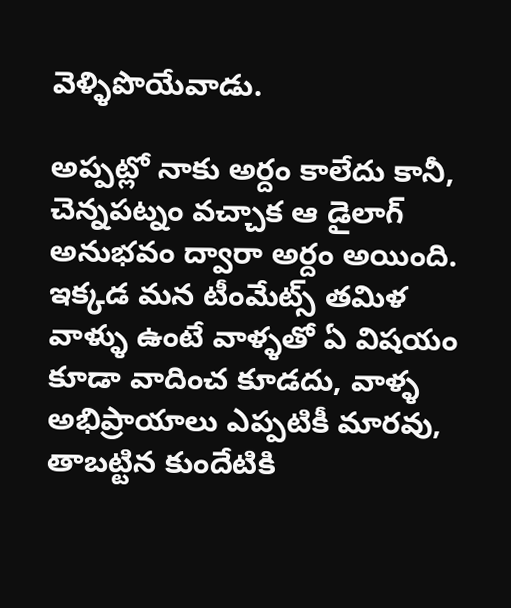వెళ్ళిపొయేవాడు.

అప్పట్లో నాకు అర్దం కాలేదు కానీ, చెన్నపట్నం వచ్చాక ఆ డైలాగ్ అనుభవం ద్వారా అర్దం అయింది. ఇక్కడ మన టీంమేట్స్ తమిళ వాళ్ళు ఉంటే వాళ్ళతో ఏ విషయం కూడా వాదించ కూడదు, వాళ్ళ అభిప్రాయాలు ఎప్పటికీ మారవు, తాబట్టిన కుందేటికి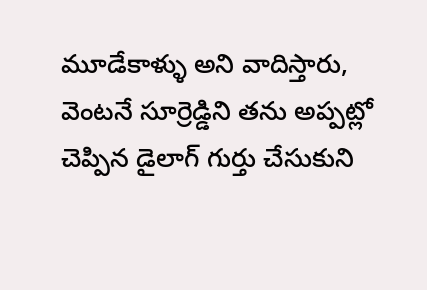మూడేకాళ్ళు అని వాదిస్తారు, వెంటనే సూర్రెడ్డిని తను అప్పట్లో చెప్పిన డైలాగ్ గుర్తు చేసుకుని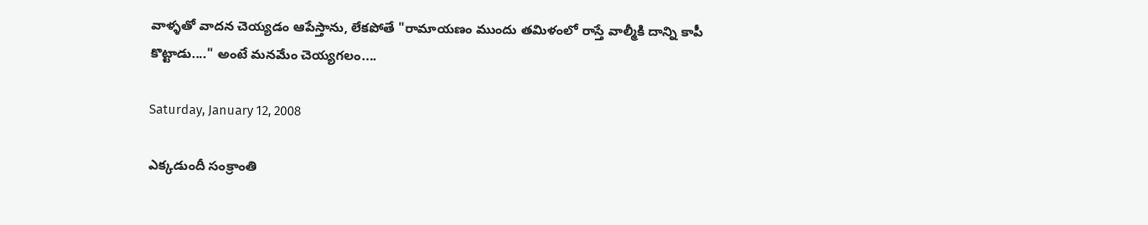వాళ్ళతో వాదన చెయ్యడం ఆపేస్తాను, లేకపోతే "రామాయణం ముందు తమిళంలో రాస్తే వాల్మీకి దాన్ని కాపీ కొట్టాడు...." అంటే మనమేం చెయ్యగలం....

Saturday, January 12, 2008

ఎక్కడుందీ సంక్రాంతి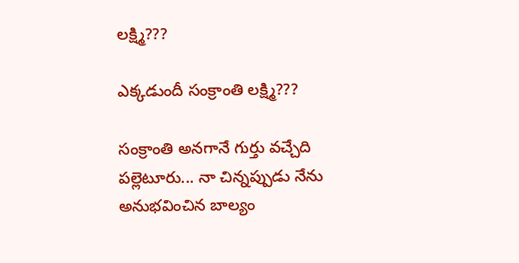లక్ష్మి???

ఎక్కడుందీ సంక్రాంతి లక్ష్మి???

సంక్రాంతి అనగానే గుర్తు వచ్చేది పల్లెటూరు... నా చిన్నప్పుడు నేను అనుభవించిన బాల్యం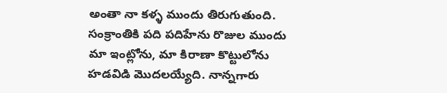అంతా నా కళ్ళ ముందు తిరుగుతుంది. సంక్రాంతికి పది పదిహేను రొజుల ముందు మా ఇంట్లోను, మా కిరాణా కొట్టులోను హడవిడి మొదలయ్యేది. నాన్నగారు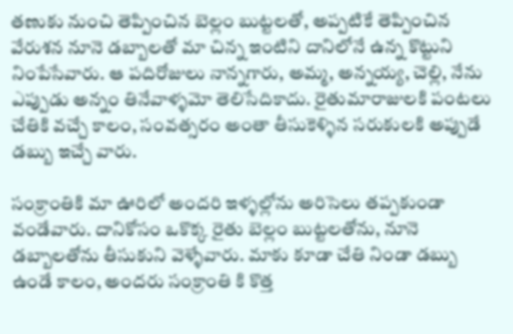తణుకు నుంచి తెప్పించిన బెల్లం బుట్టలతో, అప్పటికే తెప్పించిన వేరుశన నూనె డబ్బాలతో మా చిన్న ఇంటిని దానిలోనే ఉన్న కొట్టుని నింపేసేవారు. ఆ పదిరోజులు నాన్నగారు, అమ్మ, అన్నయ్య, చెల్లి, నేను ఎప్పుడు అన్నం తినేవాళ్ళమో తెలిసేదికాదు. రైతుమారాజులకి పంటలు చేతికి వచ్చే కాలం, సంవత్సరం అంతా తీసుకెళ్ళిన సరుకులకి అప్పుడే డబ్బు ఇచ్చే వారు.

సంక్రాంతికి మా ఊరిలో అందరి ఇళ్ళల్లోను అరిసెలు తప్పకుండా వండేవారు. దానికోసం ఒకొక్క రైతు బెల్లం బుట్టలతోను, నూనె డబ్బాలతోను తీసుకుని వెళ్ళేవారు. మాకు కూడా చేతి నిండా డబ్బు ఉండే కాలం, అందరు సంక్రాంతి కి కొత్త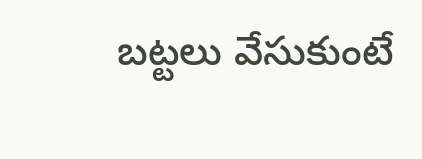బట్టలు వేసుకుంటే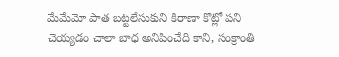మేమేమో పాత బట్టలేసుకుని కిరాణా కొట్లో పని చెయ్యడం చాలా బాధ అనిపించేది కాని, సంక్రాంతి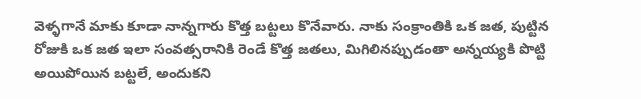వెళ్ళగానే మాకు కూడా నాన్నగారు కొత్త బట్టలు కొనేవారు. నాకు సంక్రాంతికి ఒక జత, పుట్టిన రోజుకి ఒక జత ఇలా సంవత్సరానికి రెండే కొత్త జతలు, మిగిలినప్పుడంతా అన్నయ్యకి పొట్టి అయిపోయిన బట్టలే, అందుకని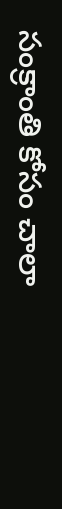సంక్రాంతి కోసం చాలా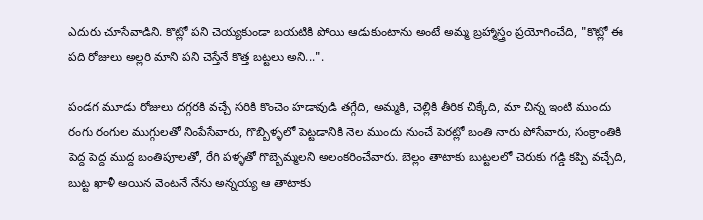ఎదురు చూసేవాడిని. కొట్లో పని చెయ్యకుండా బయటికి పోయి ఆడుకుంటాను అంటే అమ్మ బ్రహ్మాస్త్రం ప్రయోగించేది, "కొట్లో ఈ పది రోజులు అల్లరి మాని పని చెస్తేనే కొత్త బట్టలు అని...".

పండగ మూడు రోజులు దగ్గరకి వచ్చే సరికి కొంచెం హడావుడి తగ్గేది, అమ్మకి, చెల్లికి తీరిక చిక్కేది, మా చిన్న ఇంటి ముందు రంగు రంగుల ముగ్గులతో నింపేసేవారు, గొబ్బిళ్ళలో పెట్టడానికి నెల ముందు నుంచే పెరట్లో బంతి నారు పోసేవారు, సంక్రాంతికి పెద్ద పెద్ద ముద్ద బంతిపూలతో, రేగి పళ్ళతో గొబ్బెమ్మలని అలంకరించేవారు. బెల్లం తాటాకు బుట్టలలో చెరుకు గడ్డి కప్పి వచ్చేది, బుట్ట ఖాళీ అయిన వెంటనే నేను అన్నయ్య ఆ తాటాకు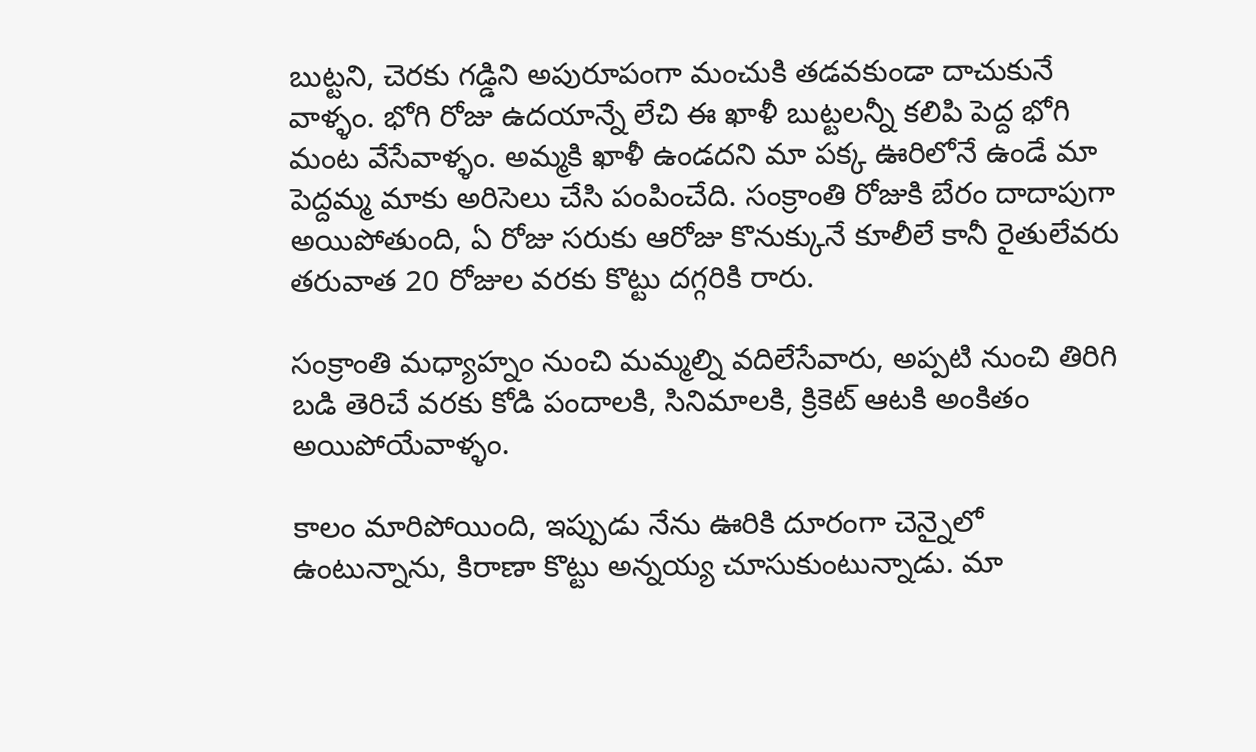బుట్టని, చెరకు గడ్డిని అపురూపంగా మంచుకి తడవకుండా దాచుకునే వాళ్ళం. భోగి రోజు ఉదయాన్నే లేచి ఈ ఖాళీ బుట్టలన్నీ కలిపి పెద్ద భోగి మంట వేసేవాళ్ళం. అమ్మకి ఖాళీ ఉండదని మా పక్క ఊరిలోనే ఉండే మా పెద్దమ్మ మాకు అరిసెలు చేసి పంపించేది. సంక్రాంతి రోజుకి బేరం దాదాపుగా అయిపోతుంది, ఏ రోజు సరుకు ఆరోజు కొనుక్కునే కూలీలే కానీ రైతులేవరు తరువాత 20 రోజుల వరకు కొట్టు దగ్గరికి రారు.

సంక్రాంతి మధ్యాహ్నం నుంచి మమ్మల్ని వదిలేసేవారు, అప్పటి నుంచి తిరిగి బడి తెరిచే వరకు కోడి పందాలకి, సినిమాలకి, క్రికెట్ ఆటకి అంకితం అయిపోయేవాళ్ళం.

కాలం మారిపోయింది, ఇప్పుడు నేను ఊరికి దూరంగా చెన్నైలో ఉంటున్నాను, కిరాణా కొట్టు అన్నయ్య చూసుకుంటున్నాడు. మా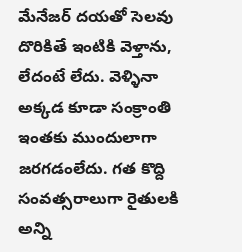మేనేజర్ దయతో సెలవు దొరికితే ఇంటికి వెళ్తాను, లేదంటే లేదు. వెళ్ళినా అక్కడ కూడా సంక్రాంతి ఇంతకు ముందులాగా జరగడంలేదు. గత కొద్ది సంవత్సరాలుగా రైతులకి అన్ని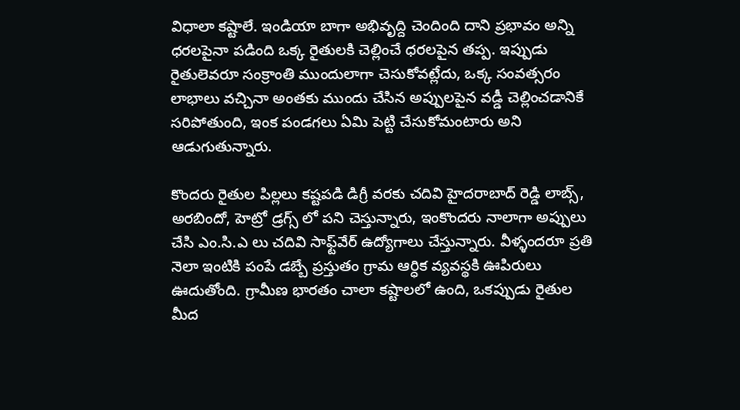విధాలా కష్టాలే. ఇండియా బాగా అభివృద్ది చెందింది దాని ప్రభావం అన్ని ధరలపైనా పడింది ఒక్క రైతులకి చెల్లించే ధరలపైన తప్ప. ఇప్పుడు రైతులెవరూ సంక్రాంతి ముందులాగా చెసుకోవట్లేదు, ఒక్క సంవత్సరం లాభాలు వచ్చినా అంతకు ముందు చేసిన అప్పులపైన వడ్డీ చెల్లించడానికే సరిపోతుంది, ఇంక పండగలు ఏమి పెట్టి చేసుకోమంటారు అని ఆడుగుతున్నారు.

కొందరు రైతుల పిల్లలు కష్టపడి డిగ్రీ వరకు చదివి హైదరాబాద్ రెడ్డి లాబ్స్, అరబిందో, హెట్రో డ్రగ్స్ లో పని చెస్తున్నారు, ఇంకొందరు నాలాగా అప్పులు చేసి ఎం.సి.ఎ లు చదివి సాఫ్ట్‌వేర్ ఉద్యోగాలు చేస్తున్నారు. వీళ్ళందరూ ప్రతి నెలా ఇంటికి పంపే డబ్బే ప్రస్తుతం గ్రామ ఆర్ధిక వ్యవస్థకి ఊపిరులు ఊదుతోంది. గ్రామీణ భారతం చాలా కష్టాలలో ఉంది, ఒకప్పుడు రైతుల మీద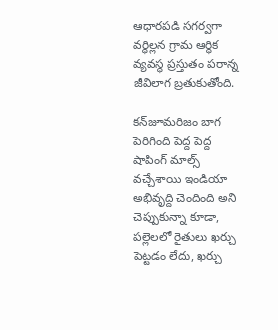ఆధారపడి సగర్వగా వర్ధిల్లన గ్రామ ఆర్ధిక వ్యవస్థ ప్రస్తుతం పరాన్న జీవిలాగ బ్రతుకుతోంది.

కన్‌జూమరిజం బాగ పెరిగింది పెద్ద పెద్ద షాపింగ్ మాల్స్ వచ్చేశాయి ఇండియా అభివృద్ది చెందింది అని చెప్పుకున్నా కూడా, పల్లెలలో రైతులు ఖర్చు పెట్టడం లేదు, ఖర్చు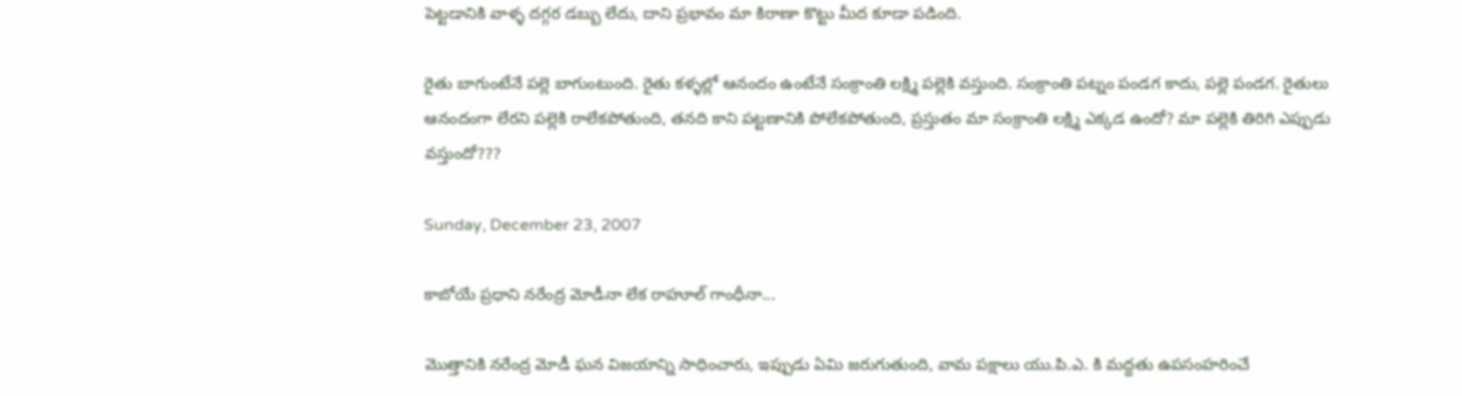పెట్టడానికి వాళ్ళ దగ్గర డబ్బు లేదు, దాని ప్రభావం మా కిరాణా కొట్టు మీద కూడా పడింది.

రైతు బాగుంటేనే పల్లె బాగుంటుంది. రైతు కళ్ళల్లో ఆనందం ఉంటేనే సంక్రాంతి లక్ష్మి పల్లెకి వస్తుంది. సంక్రాంతి పట్నం పండగ కాదు, పల్లె పండగ. రైతులు ఆనందంగా లేరని పల్లెకి రాలేకపోతుంది, తనది కాని పట్టణానికి పోలేకపోతుంది, ప్రస్తుతం మా సంక్రాంతి లక్ష్మి ఎక్కడ ఉందో? మా పల్లెకి తిరిగి ఎప్పుడు వస్తుందో???

Sunday, December 23, 2007

కాబోయే ప్రధాని నరేంద్ర మోడీనా లేక రాహూల్ గాంధీనా...

మొత్తానికి నరేంద్ర మోడీ ఘన విజయాన్ని సాధించారు, ఇప్పుడు ఏమి జరుగుతుంది, వామ పక్షాలు యు.పి.ఎ. కి మద్దతు ఉపసంహరించే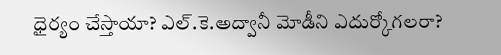ధైర్యం చేస్తాయా? ఎల్.కె.అద్వానీ మోడీని ఎదుర్కోగలరా?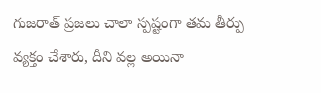గుజరాత్ ప్రజలు చాలా స్పష్టంగా తమ తీర్పు వ్యక్తం చేశారు, దీని వల్ల అయినా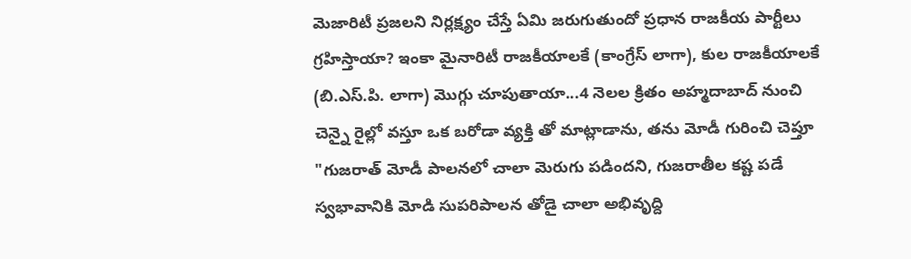మెజారిటీ ప్రజలని నిర్లక్ష్యం చేస్తే ఏమి జరుగుతుందో ప్రధాన రాజకీయ పార్టీలు గ్రహిస్తాయా? ఇంకా మైనారిటీ రాజకీయాలకే (కాంగ్రేస్ లాగా), కుల రాజకీయాలకే (బి.ఎస్.పి. లాగా) మొగ్గు చూపుతాయా...4 నెలల క్రితం అహ్మదాబాద్ నుంచి చెన్నై రైల్లో వస్తూ ఒక బరోడా వ్యక్తి తో మాట్లాడాను, తను మోడీ గురించి చెప్తూ "గుజరాత్ మోడీ పాలనలో చాలా మెరుగు పడిందని, గుజరాతీల కష్ట పడే స్వభావానికి మోడి సుపరిపాలన తోడై చాలా అభివృద్ది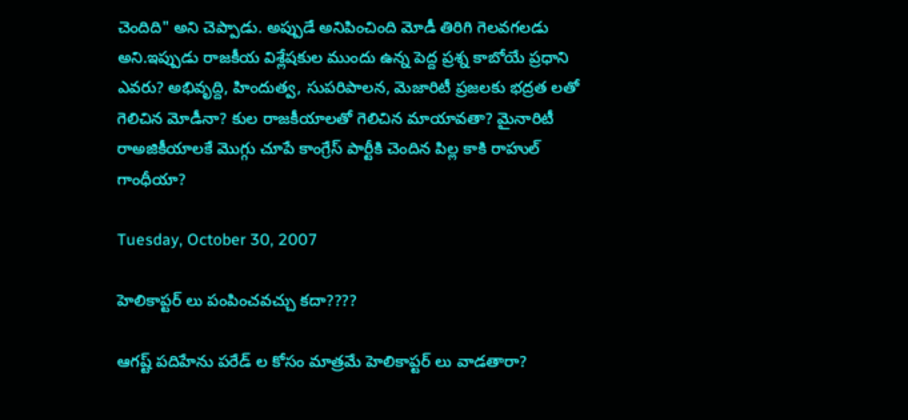చెందిది" అని చెప్పాడు. అప్పుడే అనిపించింది మోడీ తిరిగి గెలవగలడు అని.ఇప్పుడు రాజకీయ విశ్లేషకుల ముందు ఉన్న పెద్ద ప్రశ్న కాబోయే ప్రధాని ఎవరు? అభివృద్ది, హిందుత్వ, సుపరిపాలన, మెజారిటీ ప్రజలకు భద్రత లతో గెలిచిన మోడీనా? కుల రాజకీయాలతో గెలిచిన మాయావతా? మైనారిటీ రాఅజికీయాలకే మొగ్గు చూపే కాంగ్రేస్ పార్టీకి చెందిన పిల్ల కాకి రాహుల్ గాంధీయా?

Tuesday, October 30, 2007

హెలికాప్టర్ లు పంపించవచ్చు కదా????

ఆగష్ట్ పదిహేను పరేడ్ ల కోసం మాత్రమే హెలికాప్టర్ లు వాడతారా?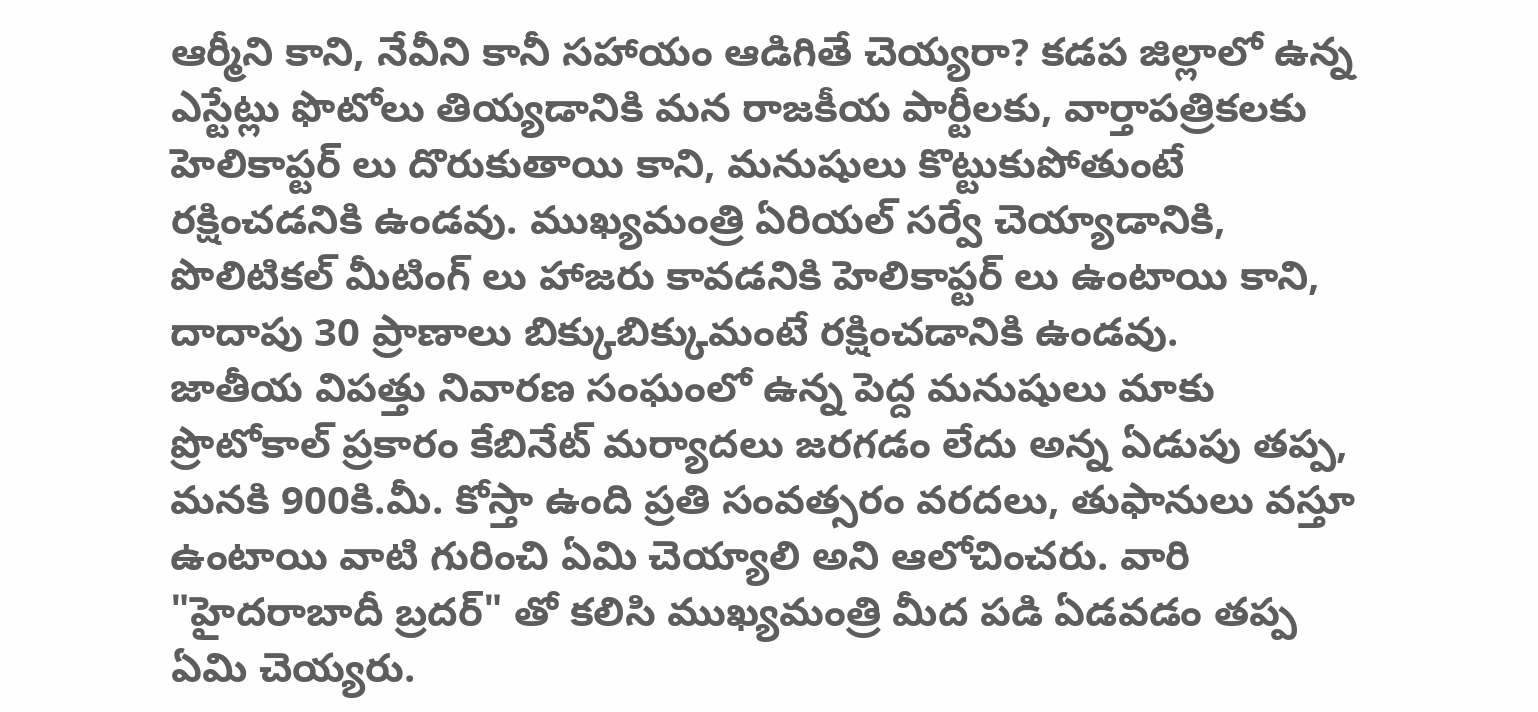ఆర్మీని కాని, నేవీని కానీ సహాయం ఆడిగితే చెయ్యరా? కడప జిల్లాలో ఉన్న ఎస్టేట్లు ఫొటోలు తియ్యడానికి మన రాజకీయ పార్టీలకు, వార్తాపత్రికలకు హెలికాప్టర్ లు దొరుకుతాయి కాని, మనుషులు కొట్టుకుపోతుంటే రక్షించడనికి ఉండవు. ముఖ్యమంత్రి ఏరియల్ సర్వే చెయ్యాడానికి, పొలిటికల్ మీటింగ్ లు హాజరు కావడనికి హెలికాప్టర్ లు ఉంటాయి కాని, దాదాపు 30 ప్రాణాలు బిక్కుబిక్కుమంటే రక్షించడానికి ఉండవు.
జాతీయ విపత్తు నివారణ సంఘంలో ఉన్న పెద్ద మనుషులు మాకు ప్రొటోకాల్ ప్రకారం కేబినేట్ మర్యాదలు జరగడం లేదు అన్న ఏడుపు తప్ప, మనకి 900కి.మీ. కోస్తా ఉంది ప్రతి సంవత్సరం వరదలు, తుఫానులు వస్తూ ఉంటాయి వాటి గురించి ఏమి చెయ్యాలి అని ఆలోచించరు. వారి "హైదరాబాదీ బ్రదర్" తో కలిసి ముఖ్యమంత్రి మీద పడి ఏడవడం తప్ప ఏమి చెయ్యరు.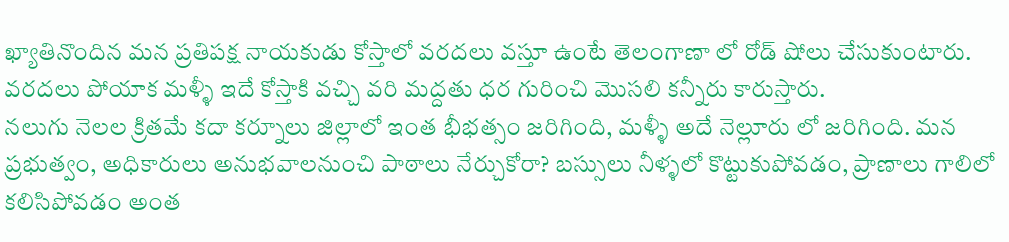ఖ్యాతినొందిన మన ప్రతిపక్ష నాయకుడు కోస్తాలో వరదలు వస్తూ ఉంటే తెలంగాణా లో రోడ్ షోలు చేసుకుంటారు. వరదలు పోయాక మళ్ళీ ఇదే కోస్తాకి వచ్చి వరి మద్దతు ధర గురించి మొసలి కన్నీరు కారుస్తారు.
నలుగు నెలల క్రితమే కదా కర్నూలు జిల్లాలో ఇంత భీభత్సం జరిగింది, మళ్ళీ అదే నెల్లూరు లో జరిగింది. మన ప్రభుత్వం, అధికారులు అనుభవాలనుంచి పాఠాలు నేర్చుకోరా? బస్సులు నీళ్ళలో కొట్టుకుపోవడం, ప్రాణాలు గాలిలో కలిసిపోవడం అంత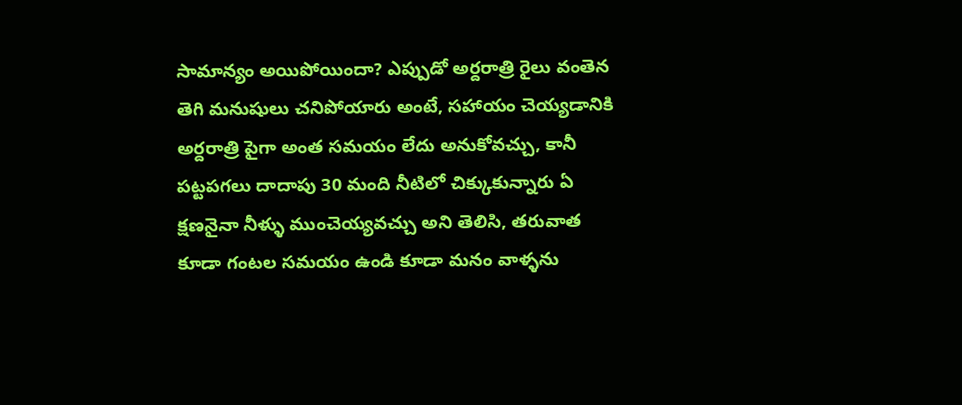సామాన్యం అయిపోయిందా? ఎప్పుడో అర్దరాత్రి రైలు వంతెన తెగి మనుషులు చనిపోయారు అంటే, సహాయం చెయ్యడానికి అర్దరాత్రి పైగా అంత సమయం లేదు అనుకోవచ్చు, కానీ పట్టపగలు దాదాపు 30 మంది నీటిలో చిక్కుకున్నారు ఏ క్షణనైనా నీళ్ళు ముంచెయ్యవచ్చు అని తెలిసి, తరువాత కూడా గంటల సమయం ఉండి కూడా మనం వాళ్ళను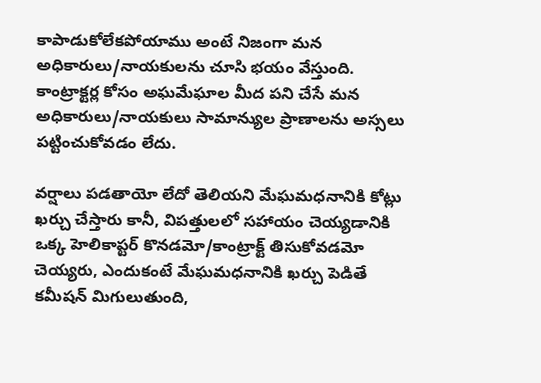కాపాడుకోలేకపోయాము అంటే నిజంగా మన అధికారులు/నాయకులను చూసి భయం వేస్తుంది. కాంట్రాక్టర్ల కోసం అఘమేఘాల మీద పని చేసే మన అధికారులు/నాయకులు సామాన్యుల ప్రాణాలను అస్సలు పట్టించుకోవడం లేదు.

వర్షాలు పడతాయో లేదో తెలియని మేఘమధనానికి కోట్లు ఖర్చు చేస్తారు కానీ, విపత్తులలో సహాయం చెయ్యడానికి ఒక్క హెలికాప్టర్ కొనడమో/కాంట్రాక్ట్ తిసుకోవడమో చెయ్యరు, ఎందుకంటే మేఘమధనానికి ఖర్చు పెడితే కమీషన్ మిగులుతుంది,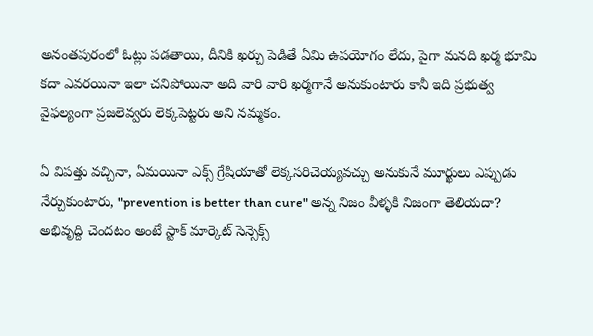అనంతపురంలో ఓట్లు పడతాయి, దీనికి ఖర్చు పెడితే ఏమి ఉపయోగం లేదు, పైగా మనది ఖర్మ భూమి కదా ఎవరయినా ఇలా చనిపోయినా అది వారి వారి ఖర్మగానే అనుకుంటారు కానీ ఇది ప్రభుత్వ వైఫల్యంగా ప్రజలెవ్వరు లెక్కపెట్టరు అని నమ్మకం.

ఏ విపత్తు వచ్చినా, ఏమయినా ఎక్స్ గ్రేషియాతో లెక్కసరిచెయ్యవచ్చు అనుకునే మూర్ఖులు ఎప్పుడు నేర్చుకుంటారు, "prevention is better than cure" అన్న నిజం వీళ్ళకి నిజంగా తెలియదా? అభివృద్ది చెందటం అంటే స్టాక్ మార్కెట్ సెన్సెక్స్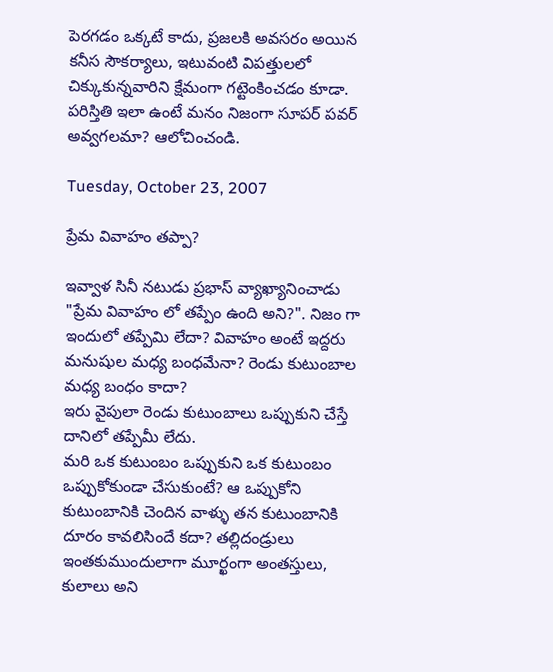పెరగడం ఒక్కటే కాదు, ప్రజలకి అవసరం అయిన కనీస సౌకర్యాలు, ఇటువంటి విపత్తులలో చిక్కుకున్నవారిని క్షేమంగా గట్టెంకించడం కూడా. పరిస్తితి ఇలా ఉంటే మనం నిజంగా సూపర్ పవర్ అవ్వగలమా? ఆలోచించండి.

Tuesday, October 23, 2007

ప్రేమ వివాహం తప్పా?

ఇవ్వాళ సినీ నటుడు ప్రభాస్ వ్యాఖ్యానించాడు "ప్రేమ వివాహం లో తప్పేం ఉంది అని?". నిజం గా ఇందులో తప్పేమి లేదా? వివాహం అంటే ఇద్దరు మనుషుల మధ్య బంధమేనా? రెండు కుటుంబాల మధ్య బంధం కాదా?
ఇరు వైపులా రెండు కుటుంబాలు ఒప్పుకుని చేస్తే దానిలో తప్పేమీ లేదు.
మరి ఒక కుటుంబం ఒప్పుకుని ఒక కుటుంబం ఒప్పుకోకుండా చేసుకుంటే? ఆ ఒప్పుకోని కుటుంబానికి చెందిన వాళ్ళు తన కుటుంబానికి దూరం కావలిసిందే కదా? తల్లిదండ్రులు ఇంతకుముందులాగా మూర్ఖంగా అంతస్తులు, కులాలు అని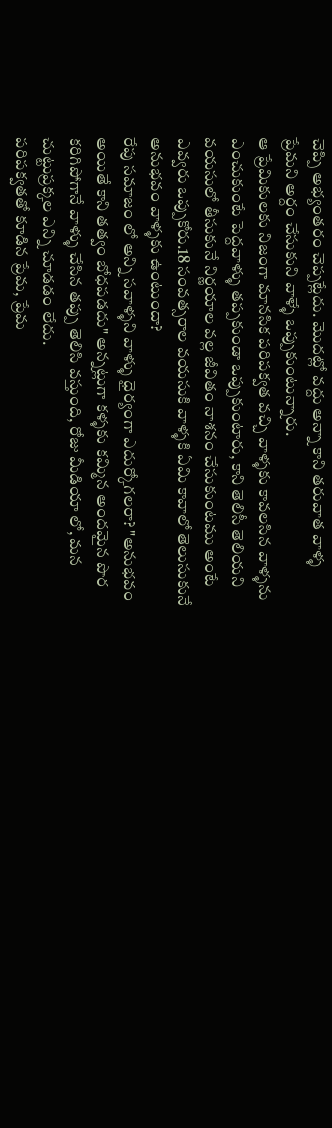చెప్పి అభ్యంతరం చెప్పట్లేదు. మొదట్లో వద్దు అన్నా కాని తరువాత వాళ్ళ ప్రేమని అర్దం చేసుకుని వాళ్ళే ఒప్పుకుంటున్నారు.
ఆ ప్రేమికులకు నిజంగా మానసిక పరిపక్వత వచ్చి వాళ్ళకు కావలసిన వాళ్ళను ఎంచుకుంటే పెద్దవాళ్ళు తప్పకుండా ఒప్పుకుంటారు, కాని తెలిసీ తెలియని వయసులో తీసుకునే నిర్ణయాల వల్ల జీవితం నాశనం చేసుకుంటము అంటే ఎవ్వరు ఒప్పుకోరు.18 సంవత్సరాల వయసుకి వాళ్ళకి ఏమి కావాలో తెలుసుకునే అనుభవం వాళ్ళకు ఉంటుందా?
రేపు సమాజం లో అన్ని సవాళ్ళని వాళ్ళు ధైర్యంగా ఎదుర్కోగలరా? "అనుభవం అయితే కాని తత్వం బోధపడదు" అన్నట్లుగా కళ్ళకు కమ్మిన అందమైన పొర కరిగిపోగానే వాళ్ళు చేసిన తప్పు తెలిసి వస్తుంది, రోజు మీడియా లో, మన చుట్టుప్రక్కల ఎన్ని చూడడం లేదు.
పరిపక్వతతో కూడిన ప్రేమ, ప్రేమ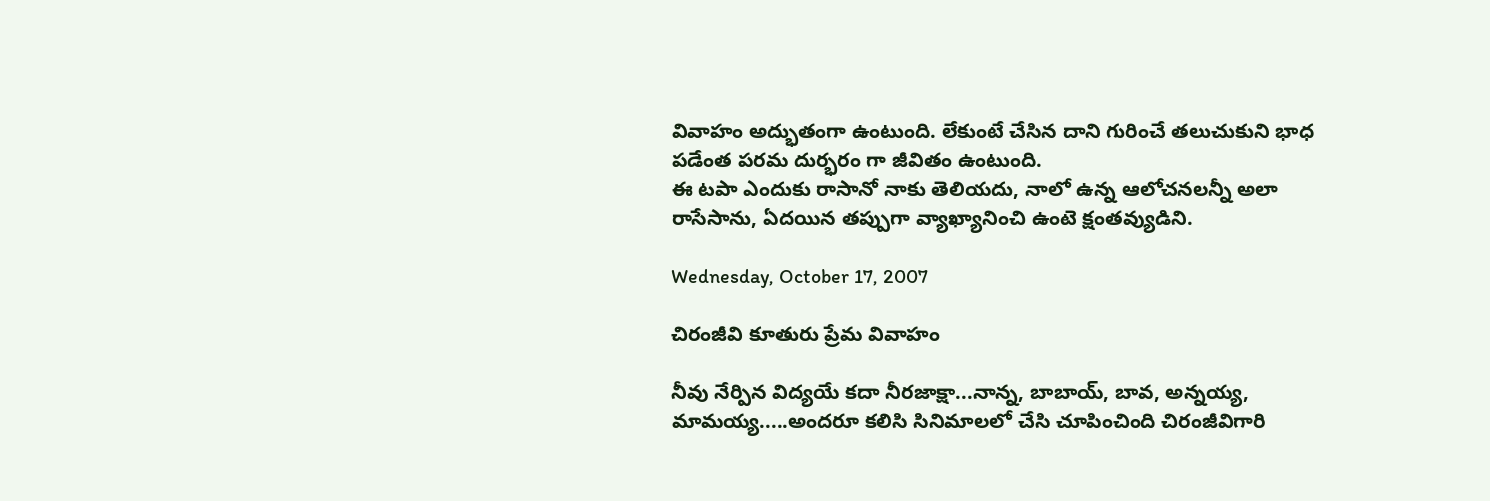వివాహం అద్భుతంగా ఉంటుంది. లేకుంటే చేసిన దాని గురించే తలుచుకుని భాధ పడేంత పరమ దుర్భరం గా జీవితం ఉంటుంది.
ఈ టపా ఎందుకు రాసానో నాకు తెలియదు, నాలో ఉన్న ఆలోచనలన్నీ అలా రాసేసాను, ఏదయిన తప్పుగా వ్యాఖ్యానించి ఉంటె క్షంతవ్యుడిని.

Wednesday, October 17, 2007

చిరంజీవి కూతురు ప్రేమ వివాహం

నీవు నేర్పిన విద్యయే కదా నీరజాక్షా...నాన్న, బాబాయ్, బావ, అన్నయ్య, మామయ్య.....అందరూ కలిసి సినిమాలలో చేసి చూపించింది చిరంజీవిగారి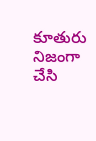కూతురు నిజంగా చేసి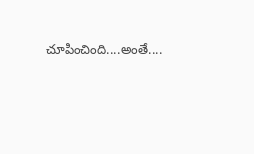చూపించింది....అంతే....